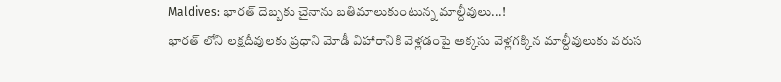Maldives: భారత్ దెబ్బకు చైనాను బతిమాలుకుంటున్న మాల్దీవులు...!
భారత్ లోని లక్షదీవులకు ప్రధాని మోడీ విహారానికి వెళ్లడంపై అక్కసు వెళ్లగక్కిన మాల్దీవులుకు వరుస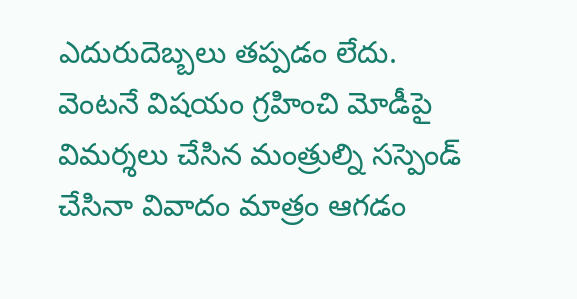ఎదురుదెబ్బలు తప్పడం లేదు. వెంటనే విషయం గ్రహించి మోడీపై విమర్శలు చేసిన మంత్రుల్ని సస్పెండ్ చేసినా వివాదం మాత్రం ఆగడం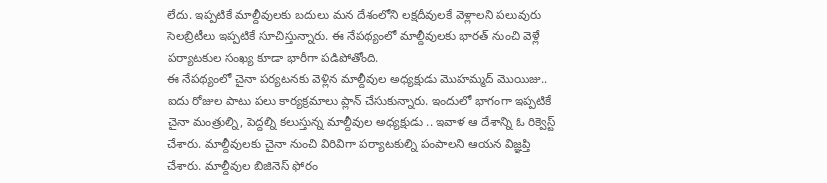లేదు. ఇప్పటికే మాల్దీవులకు బదులు మన దేశంలోని లక్షదీవులకే వెళ్లాలని పలువురు సెలబ్రిటీలు ఇప్పటికే సూచిస్తున్నారు. ఈ నేపథ్యంలో మాల్దీవులకు భారత్ నుంచి వెళ్లే పర్యాటకుల సంఖ్య కూడా భారీగా పడిపోతోంది.
ఈ నేపథ్యంలో చైనా పర్యటనకు వెళ్లిన మాల్దీవుల అధ్యక్షుడు మొహమ్మద్ మొయిజు.. ఐదు రోజుల పాటు పలు కార్యక్రమాలు ప్లాన్ చేసుకున్నారు. ఇందులో భాగంగా ఇప్పటికే చైనా మంత్రుల్ని, పెద్దల్ని కలుస్తున్న మాల్దీవుల అధ్యక్షుడు .. ఇవాళ ఆ దేశాన్ని ఓ రిక్వెస్ట్ చేశారు. మాల్దీవులకు చైనా నుంచి విరివిగా పర్యాటకుల్ని పంపాలని ఆయన విజ్ఞప్తి చేశారు. మాల్దీవుల బిజినెస్ ఫోరం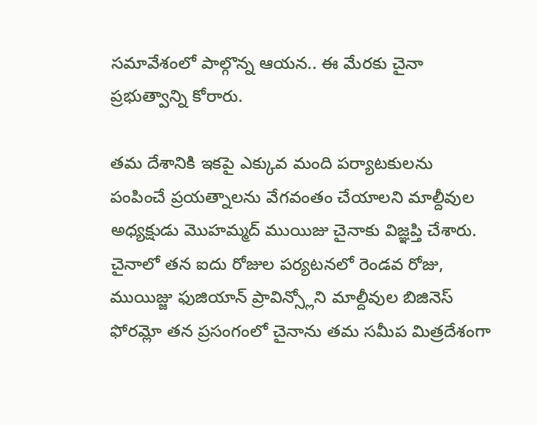సమావేశంలో పాల్గొన్న ఆయన.. ఈ మేరకు చైనా ప్రభుత్వాన్ని కోరారు.

తమ దేశానికి ఇకపై ఎక్కువ మంది పర్యాటకులను పంపించే ప్రయత్నాలను వేగవంతం చేయాలని మాల్దీవుల అధ్యక్షుడు మొహమ్మద్ ముయిజు చైనాకు విజ్ఞప్తి చేశారు. చైనాలో తన ఐదు రోజుల పర్యటనలో రెండవ రోజు, ముయిజ్జు ఫుజియాన్ ప్రావిన్స్లోని మాల్దీవుల బిజినెస్ ఫోరమ్లో తన ప్రసంగంలో చైనాను తమ సమీప మిత్రదేశంగా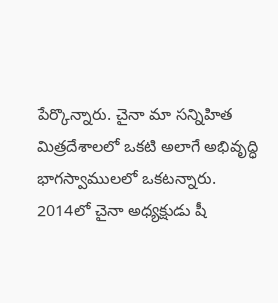పేర్కొన్నారు. చైనా మా సన్నిహిత మిత్రదేశాలలో ఒకటి అలాగే అభివృద్ధి భాగస్వాములలో ఒకటన్నారు. 2014లో చైనా అధ్యక్షుడు షీ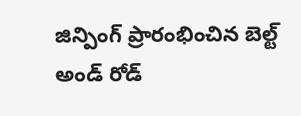జిన్పింగ్ ప్రారంభించిన బెల్ట్ అండ్ రోడ్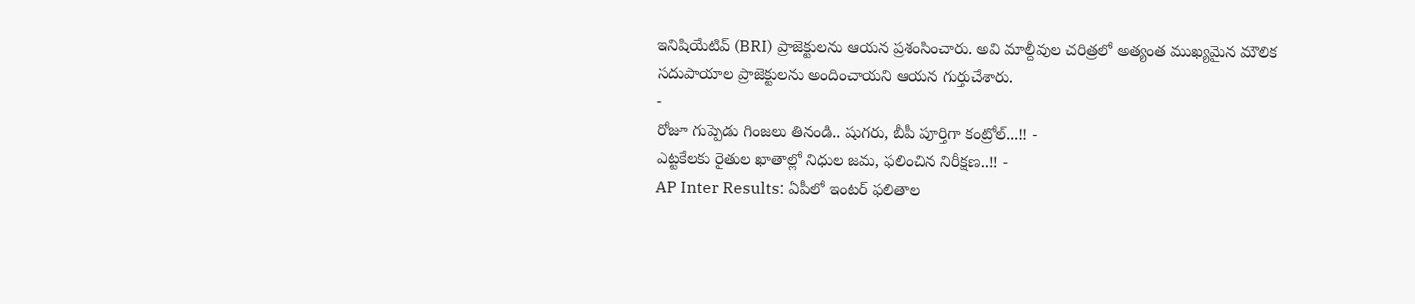ఇనిషియేటివ్ (BRI) ప్రాజెక్టులను ఆయన ప్రశంసించారు. అవి మాల్దీవుల చరిత్రలో అత్యంత ముఖ్యమైన మౌలిక సదుపాయాల ప్రాజెక్టులను అందించాయని ఆయన గుర్తుచేశారు.
-
రోజూ గుప్పెడు గింజలు తినండి.. షుగరు, బీపీ పూర్తిగా కంట్రోల్...!! -
ఎట్టకేలకు రైతుల ఖాతాల్లో నిధుల జమ, ఫలించిన నిరీక్షణ..!! -
AP Inter Results: ఏపీలో ఇంటర్ ఫలితాల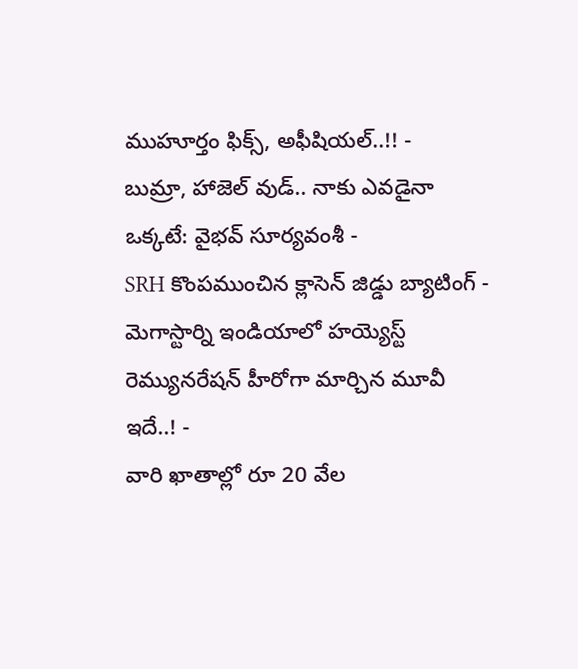ముహూర్తం ఫిక్స్, అఫీషియల్..!! -
బుమ్రా, హాజెల్ వుడ్.. నాకు ఎవడైనా ఒక్కటే: వైభవ్ సూర్యవంశీ -
SRH కొంపముంచిన క్లాసెన్ జిడ్డు బ్యాటింగ్ -
మెగాస్టార్ని ఇండియాలో హయ్యెస్ట్ రెమ్యునరేషన్ హీరోగా మార్చిన మూవీ ఇదే..! -
వారి ఖాతాల్లో రూ 20 వేల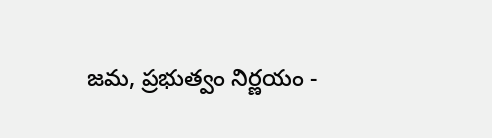జమ, ప్రభుత్వం నిర్ణయం -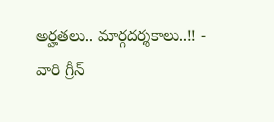అర్హతలు.. మార్గదర్శకాలు..!! -
వారి గ్రీన్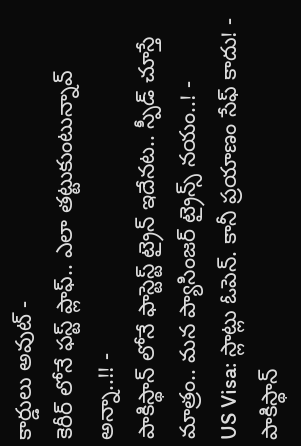కార్డులు అవుట్ -
కెరీర్ లోనే ఫస్ట్ ప్లాఫ్.. ఎలా తట్టుకుంటున్నావ్ అన్నా..!! -
పాకిస్థాన్ లోనే ఫాస్టెస్ట్ ట్రైన్ ఇదేనట.. స్పీడ్ చూస్తే మాత్రం.. మన ప్యాసింజర్ ట్రైన్స్ నయం..! -
US Visa: స్లాట్లు ఓపెన్. కానీ ప్రయాణం సేఫ్ కాదు! -
పాకిస్థాన్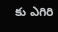కు ఎగిరి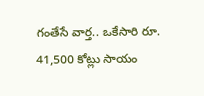గంతేసే వార్త.. ఒకేసారి రూ. 41,500 కోట్లు సాయం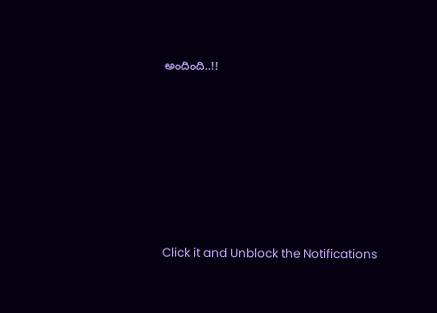అందింది..!!












Click it and Unblock the Notifications